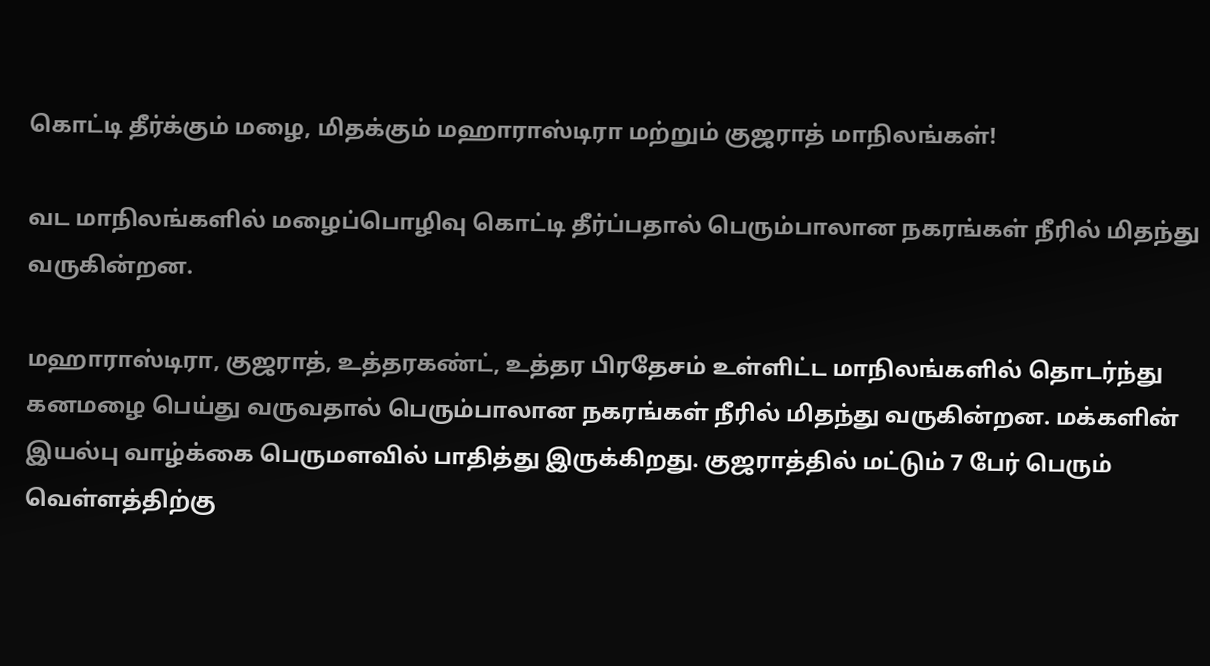கொட்டி தீர்க்கும் மழை, மிதக்கும் மஹாராஸ்டிரா மற்றும் குஜராத் மாநிலங்கள்!

வட மாநிலங்களில் மழைப்பொழிவு கொட்டி தீர்ப்பதால் பெரும்பாலான நகரங்கள் நீரில் மிதந்து வருகின்றன.

மஹாராஸ்டிரா, குஜராத், உத்தரகண்ட், உத்தர பிரதேசம் உள்ளிட்ட மாநிலங்களில் தொடர்ந்து கனமழை பெய்து வருவதால் பெரும்பாலான நகரங்கள் நீரில் மிதந்து வருகின்றன. மக்களின் இயல்பு வாழ்க்கை பெருமளவில் பாதித்து இருக்கிறது. குஜராத்தில் மட்டும் 7 பேர் பெரும் வெள்ளத்திற்கு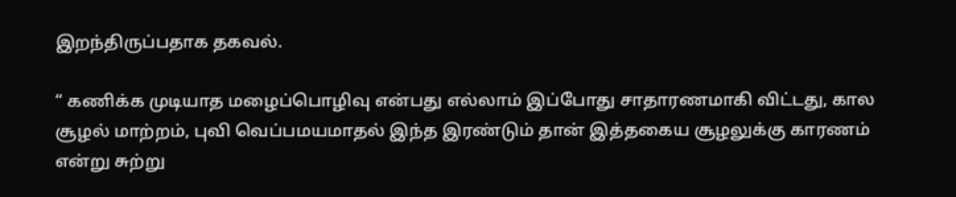இறந்திருப்பதாக தகவல்.

“ கணிக்க முடியாத மழைப்பொழிவு என்பது எல்லாம் இப்போது சாதாரணமாகி விட்டது, கால சூழல் மாற்றம், புவி வெப்பமயமாதல் இந்த இரண்டும் தான் இத்தகைய சூழலுக்கு காரணம் என்று சுற்று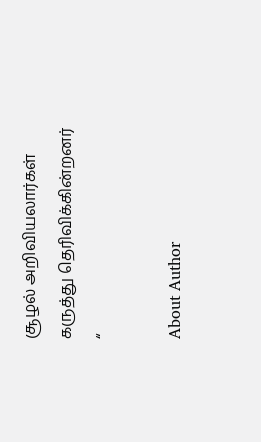சூழல் அறிவியலார்கள் கருத்து தெரிவிக்கின்றனர் “

About Author